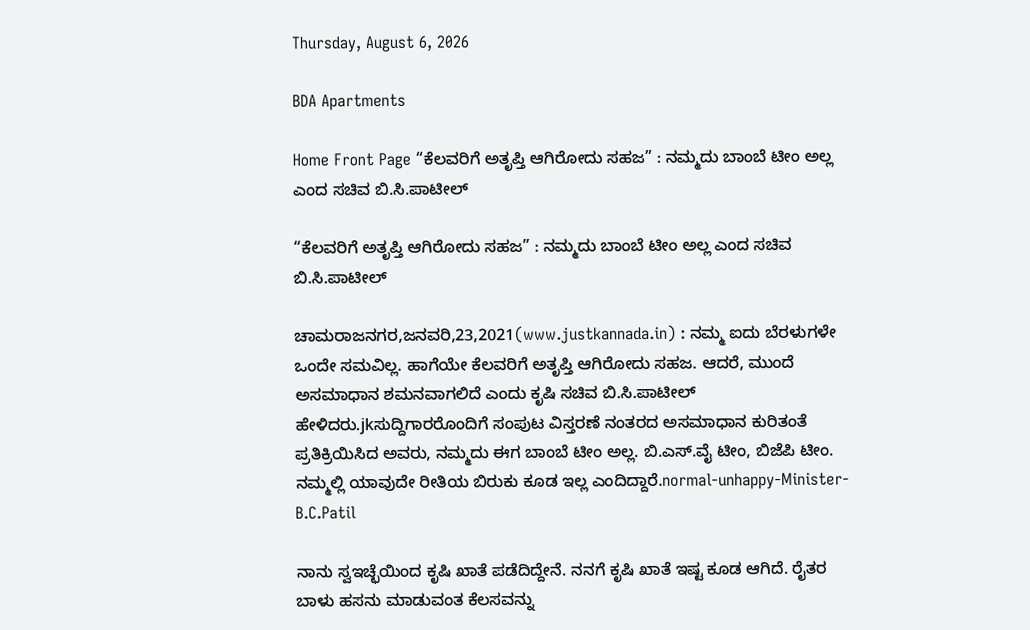Thursday, August 6, 2026

BDA Apartments

Home Front Page “ಕೆಲವರಿಗೆ ಅತೃಪ್ತಿ ಆಗಿರೋದು ಸಹಜ” : ನಮ್ಮದು ಬಾಂಬೆ ಟೀಂ ಅಲ್ಲ ಎಂದ ಸಚಿವ ಬಿ.ಸಿ.ಪಾಟೀಲ್

“ಕೆಲವರಿಗೆ ಅತೃಪ್ತಿ ಆಗಿರೋದು ಸಹಜ” : ನಮ್ಮದು ಬಾಂಬೆ ಟೀಂ ಅಲ್ಲ ಎಂದ ಸಚಿವ ಬಿ.ಸಿ.ಪಾಟೀಲ್

ಚಾಮರಾಜನಗರ,ಜನವರಿ,23,2021(www.justkannada.in) : ನಮ್ಮ ಐದು ಬೆರಳುಗಳೇ ಒಂದೇ ಸಮವಿಲ್ಲ. ಹಾಗೆಯೇ ಕೆಲವರಿಗೆ ಅತೃಪ್ತಿ ಆಗಿರೋದು ಸಹಜ. ಆದರೆ, ಮುಂದೆ ಅಸಮಾಧಾನ ಶಮನವಾಗಲಿದೆ ಎಂದು ಕೃಷಿ ಸಚಿವ ಬಿ.ಸಿ.ಪಾಟೀಲ್ ಹೇಳಿದರು.jkಸುದ್ದಿಗಾರರೊಂದಿಗೆ ಸಂಪುಟ ವಿಸ್ತರಣೆ ನಂತರದ ಅಸಮಾಧಾನ ಕುರಿತಂತೆ ಪ್ರತಿಕ್ರಿಯಿಸಿದ ಅವರು, ನಮ್ಮದು ಈಗ ಬಾಂಬೆ ಟೀಂ ಅಲ್ಲ. ಬಿ.ಎಸ್.ವೈ ಟೀಂ, ಬಿಜೆಪಿ ಟೀಂ. ನಮ್ಮಲ್ಲಿ ಯಾವುದೇ ರೀತಿಯ ಬಿರುಕು ಕೂಡ ಇಲ್ಲ ಎಂದಿದ್ದಾರೆ.normal-unhappy-Minister-B.C.Patil

ನಾನು ಸ್ವಇಚ್ಛೆಯಿಂದ ಕೃಷಿ ಖಾತೆ ಪಡೆದಿದ್ದೇನೆ. ನನಗೆ ಕೃಷಿ ಖಾತೆ ಇಷ್ಟ ಕೂಡ ಆಗಿದೆ. ರೈತರ ಬಾಳು ಹಸನು ಮಾಡುವಂತ ಕೆಲಸವನ್ನು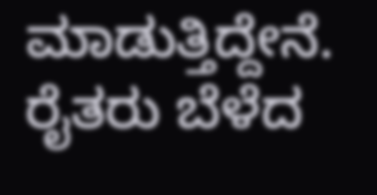ಮಾಡುತ್ತಿದ್ದೇನೆ. ರೈತರು ಬೆಳೆದ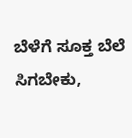ಬೆಳೆಗೆ ಸೂಕ್ತ ಬೆಲೆ ಸಿಗಬೇಕು,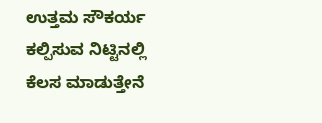ಉತ್ತಮ ಸೌಕರ್ಯ ಕಲ್ಪಿಸುವ ನಿಟ್ಟಿನಲ್ಲಿ ಕೆಲಸ ಮಾಡುತ್ತೇನೆ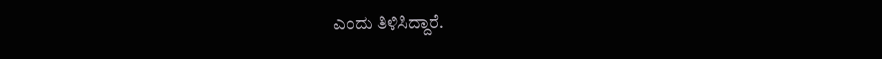ಎಂದು ತಿಳಿಸಿದ್ದಾರೆ.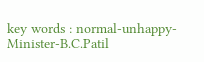key words : normal-unhappy-Minister-B.C.Patil